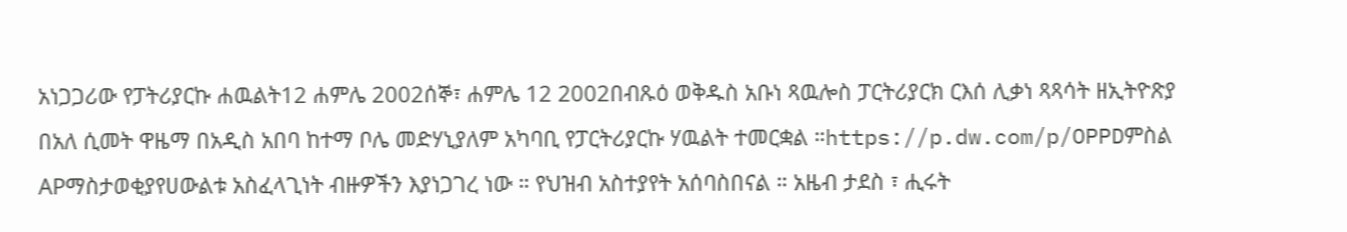አነጋጋሪው የፓትሪያርኩ ሐዉልት12 ሐምሌ 2002ሰኞ፣ ሐምሌ 12 2002በብጹዕ ወቅዱስ አቡነ ጻዉሎስ ፓርትሪያርክ ርእሰ ሊቃነ ጻጻሳት ዘኢትዮጽያ በአለ ሲመት ዋዜማ በአዲስ አበባ ከተማ ቦሌ መድሃኒያለም አካባቢ የፓርትሪያርኩ ሃዉልት ተመርቋል ።https://p.dw.com/p/OPPDምስል APማስታወቂያየሀውልቱ አስፈላጊነት ብዙዎችን እያነጋገረ ነው ። የህዝብ አስተያየት አሰባስበናል ። አዜብ ታደስ ፣ ሒሩት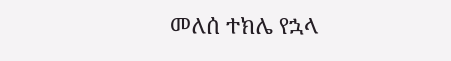መለሰ ተክሌ የኋላ